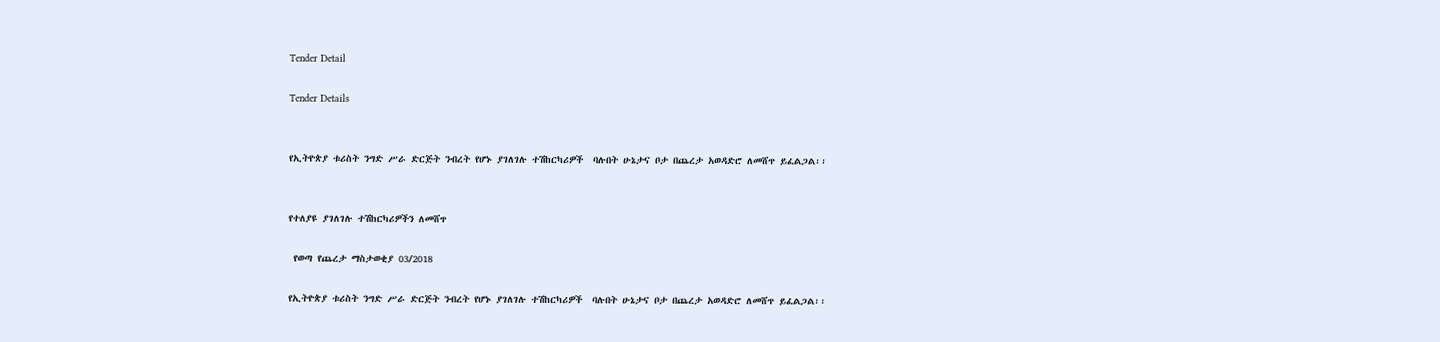Tender Detail

Tender Details


የኢትዮጵያ ቱሪስት ንግድ ሥራ ድርጅት ንብረት የሆኑ ያገለገሉ ተሽከርካሪዎች  ባሉበት ሁኔታና ቦታ በጨረታ አወዳድሮ ለመሸጥ ይፈልጋል፡፡


የተለያዩ ያገለገሉ ተሽከርካሪዎችን ለመሸጥ

 የወጣ የጨረታ ማስታወቂያ 03/2018

የኢትዮጵያ ቱሪስት ንግድ ሥራ ድርጅት ንብረት የሆኑ ያገለገሉ ተሽከርካሪዎች  ባሉበት ሁኔታና ቦታ በጨረታ አወዳድሮ ለመሸጥ ይፈልጋል፡፡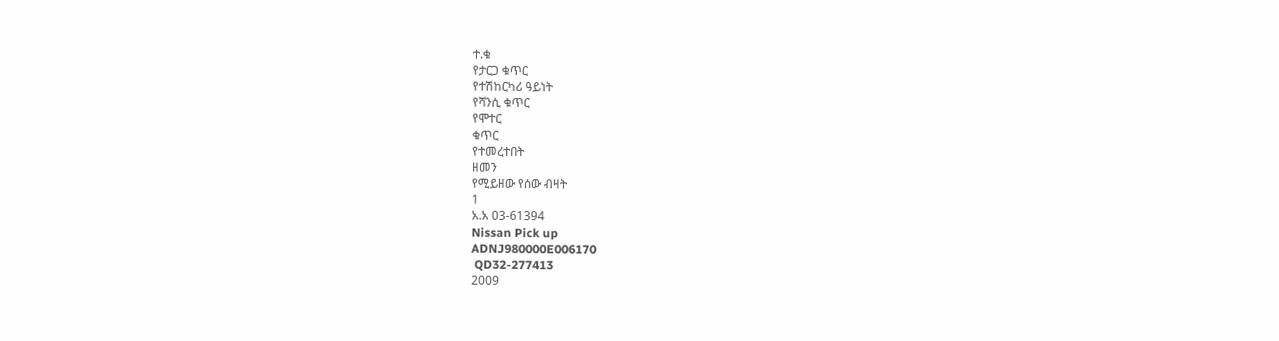ተ.ቁ
የታርጋ ቁጥር
የተሽከርካሪ ዓይነት
የሻንሲ ቁጥር
የሞተር
ቁጥር
የተመረተበት
ዘመን
የሚይዘው የሰው ብዛት
1
አ.አ 03-61394
Nissan Pick up
ADNJ980000E006170
 QD32-277413
2009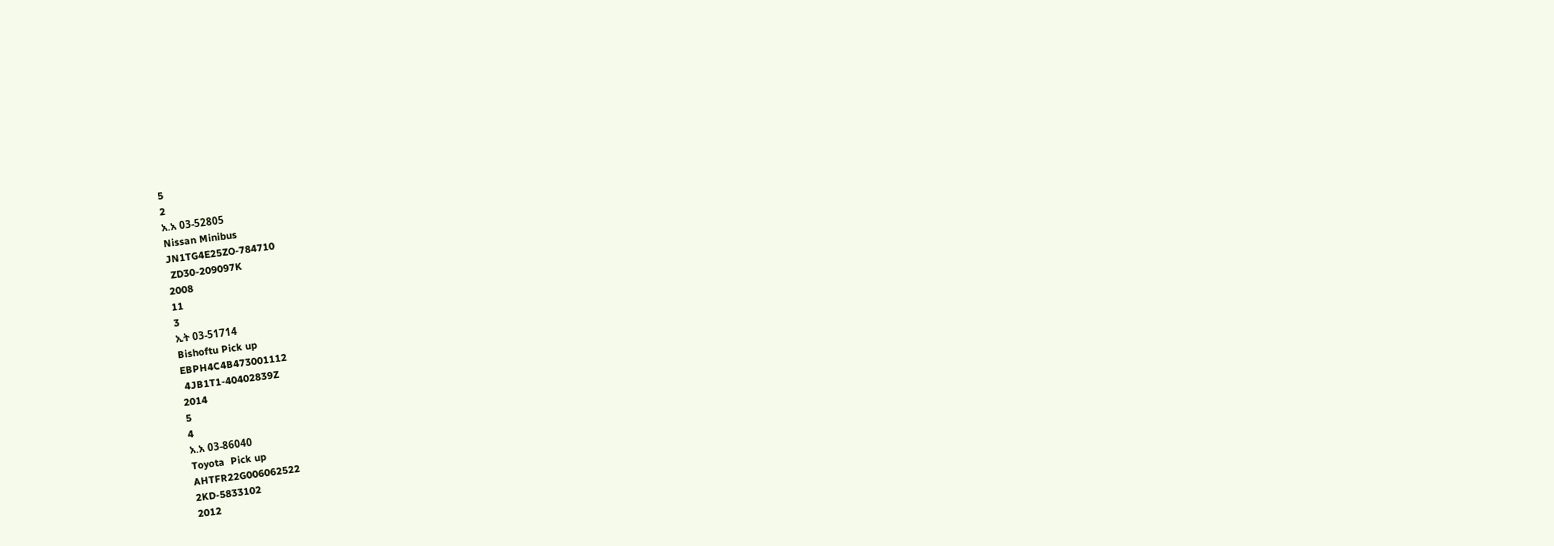5
2
አ.አ 03-52805
Nissan Minibus
JN1TG4E25ZO-784710
 ZD30-209097K
2008
11
3
ኢት 03-51714
Bishoftu Pick up
EBPH4C4B473001112
 4JB1T1-40402839Z
2014
5
4
አ.አ 03-86040
Toyota  Pick up
AHTFR22G006062522
2KD-5833102
2012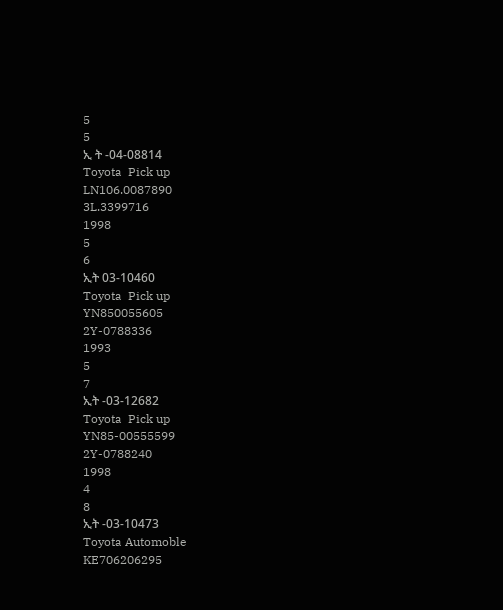5
5
ኢ ት -04-08814
Toyota  Pick up
LN106.0087890
3L.3399716
1998
5
6
ኢት 03-10460
Toyota  Pick up
YN850055605
2Y-0788336
1993
5
7
ኢት -03-12682
Toyota  Pick up
YN85-00555599
2Y-0788240
1998
4
8
ኢት -03-10473
Toyota Automoble
KE706206295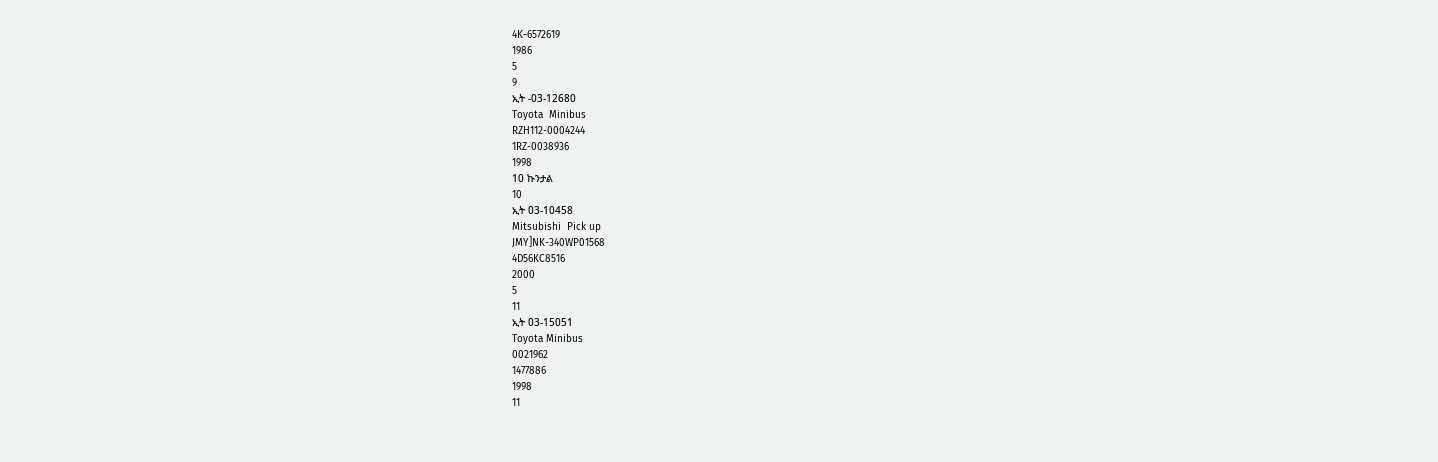4K-6572619
1986
5
9
ኢት -03-12680
Toyota  Minibus
RZH112-0004244
1RZ-0038936
1998
10 ኩንታል
10
ኢት 03-10458
Mitsubishi  Pick up
JMY]NK-340WP01568
4D56KC8516
2000
5
11
ኢት 03-15051
Toyota Minibus
0021962
1477886
1998
11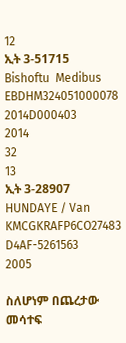12
ኢት 3-51715
Bishoftu  Medibus
EBDHM324051000078
2014D000403
2014
32
13
ኢት 3-28907
HUNDAYE / Van
KMCGKRAFP6CO27483
D4AF-5261563
2005

ስለሆነም በጨረታው መሳተፍ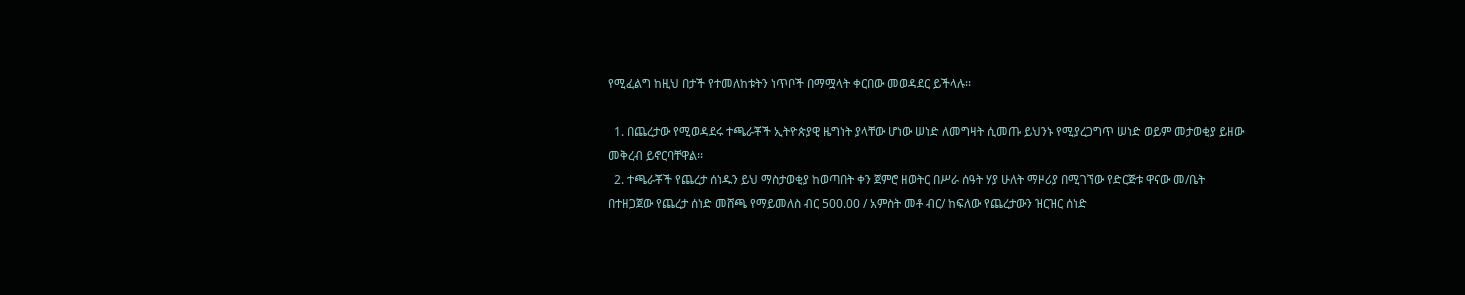የሚፈልግ ከዚህ በታች የተመለከቱትን ነጥቦች በማሟላት ቀርበው መወዳደር ይችላሉ፡፡

  1. በጨረታው የሚወዳደሩ ተጫራቾች ኢትዮጵያዊ ዜግነት ያላቸው ሆነው ሠነድ ለመግዛት ሲመጡ ይህንኑ የሚያረጋግጥ ሠነድ ወይም መታወቂያ ይዘው መቅረብ ይኖርባቸዋል፡፡
  2. ተጫራቾች የጨረታ ሰነዱን ይህ ማስታወቂያ ከወጣበት ቀን ጀምሮ ዘወትር በሥራ ሰዓት ሃያ ሁለት ማዞሪያ በሚገኘው የድርጅቱ ዋናው መ/ቤት በተዘጋጀው የጨረታ ሰነድ መሸጫ የማይመለስ ብር 500.00 / አምስት መቶ ብር/ ከፍለው የጨረታውን ዝርዝር ሰነድ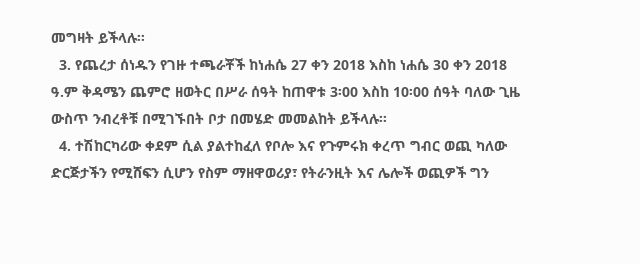መግዛት ይችላሉ፡፡
  3. የጨረታ ሰነዱን የገዙ ተጫራቾች ከነሐሴ 27 ቀን 2018 እስከ ነሐሴ 30 ቀን 2018 ዓ.ም ቅዳሜን ጨምሮ ዘወትር በሥራ ሰዓት ከጠዋቱ 3፡00 እስከ 10፡00 ሰዓት ባለው ጊዜ ውስጥ ንብረቶቹ በሚገኙበት ቦታ በመሄድ መመልከት ይችላሉ፡፡
  4. ተሽከርካሪው ቀደም ሲል ያልተከፈለ የቦሎ እና የጉምሩክ ቀረጥ ግብር ወጪ ካለው ድርጅታችን የሚሸፍን ሲሆን የስም ማዘዋወሪያ፣ የትራንዚት እና ሌሎች ወጪዎች ግን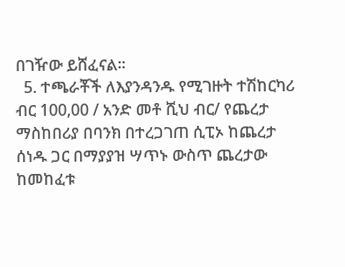በገዥው ይሸፈናል፡፡
  5. ተጫራቾች ለእያንዳንዱ የሚገዙት ተሽከርካሪ ብር 100,00 / አንድ መቶ ሺህ ብር/ የጨረታ ማስከበሪያ በባንክ በተረጋገጠ ሲፒኦ ከጨረታ ሰነዱ ጋር በማያያዝ ሣጥኑ ውስጥ ጨረታው ከመከፈቱ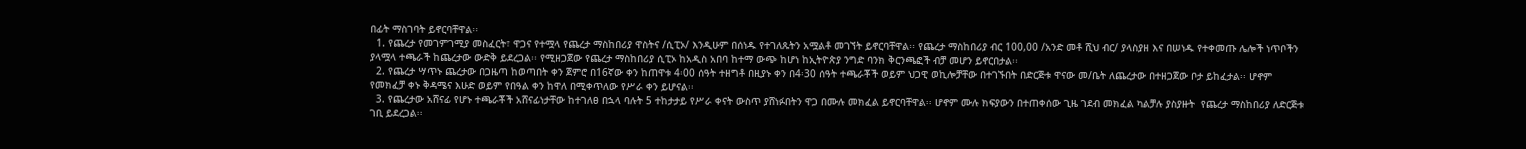በፊት ማስገባት ይኖርባቸዋል፡፡
  1. የጨረታ የመገምገሚያ መስፈርት፣ ዋጋና የተሟላ የጨረታ ማስከበሪያ ዋስትና /ሲፒኦ/ እንዲሁም በሰነዱ የተገለጹትን አሟልቶ መገኘት ይኖርባቸዋል፡፡ የጨረታ ማስከበሪያ ብር 100,00 /አንድ መቶ ሺህ ብር/ ያላስያዘ እና በሠነዱ የተቀመጡ ሌሎች ነጥቦችን ያላሟላ ተጫራች ከጨረታው ውድቅ ይደረጋል፡፡ የሚዘጋጀው የጨረታ ማስከበሪያ ሲፒኦ ከአዲስ አበባ ከተማ ውጭ ከሆነ ከኢትዮጵያ ንግድ ባንክ ቅርንጫፎች ብቻ መሆን ይኖርበታል፡፡
  2. የጨረታ ሣጥኑ ጨረታው በጋዜጣ ከወጣበት ቀን ጀምሮ በ16ኛው ቀን ከጠዋቱ 4፡00 ሰዓት ተዘግቶ በዚያኑ ቀን በ4፡30 ሰዓት ተጫራቾች ወይም ህጋዊ ወኪሎቻቸው በተገኙበት በድርጅቱ ዋናው መ/ቤት ለጨረታው በተዘጋጀው ቦታ ይከፈታል፡፡ ሆኖም የመክፈቻ ቀኑ ቅዳሜና እሁድ ወይም የበዓል ቀን ከዋለ በሚቀጥለው የሥራ ቀን ይሆናል፡፡
  3. የጨረታው አሸናፊ የሆኑ ተጫራቾች አሸናፊነታቸው ከተገለፀ በኋላ ባሉት 5 ተከታታይ የሥራ ቀናት ውስጥ ያሸነፉበትን ዋጋ በሙሉ መክፈል ይኖርባቸዋል፡፡ ሆኖም ሙሉ ክፍያውን በተጠቀሰው ጊዜ ገደብ መክፈል ካልቻሉ ያስያዙት  የጨረታ ማስከበሪያ ለድርጅቱ ገቢ ይደረጋል፡፡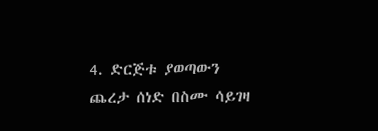4. ድርጅቱ ያወጣውን ጨረታ ሰነድ በስሙ ሳይገዛ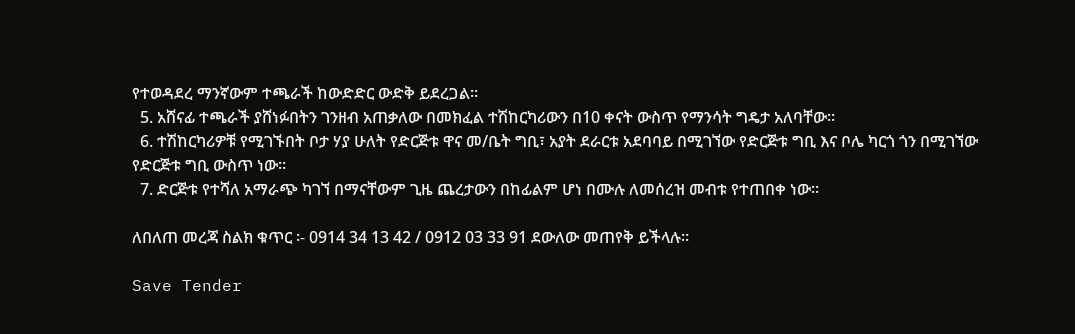የተወዳደረ ማንኛውም ተጫራች ከውድድር ውድቅ ይደረጋል፡፡
  5. አሸናፊ ተጫራች ያሸነፉበትን ገንዘብ አጠቃለው በመክፈል ተሽከርካሪውን በ10 ቀናት ውስጥ የማንሳት ግዴታ አለባቸው፡፡
  6. ተሽከርካሪዎቹ የሚገኙበት ቦታ ሃያ ሁለት የድርጅቱ ዋና መ/ቤት ግቢ፣ አያት ደራርቱ አደባባይ በሚገኘው የድርጅቱ ግቢ እና ቦሌ ካርጎ ጎን በሚገኘው የድርጅቱ ግቢ ውስጥ ነው፡፡
  7. ድርጅቱ የተሻለ አማራጭ ካገኘ በማናቸውም ጊዜ ጨረታውን በከፊልም ሆነ በሙሉ ለመሰረዝ መብቱ የተጠበቀ ነው፡፡

ለበለጠ መረጃ ስልክ ቁጥር ፡- 0914 34 13 42 / 0912 03 33 91 ደውለው መጠየቅ ይችላሉ፡፡

Save Tender